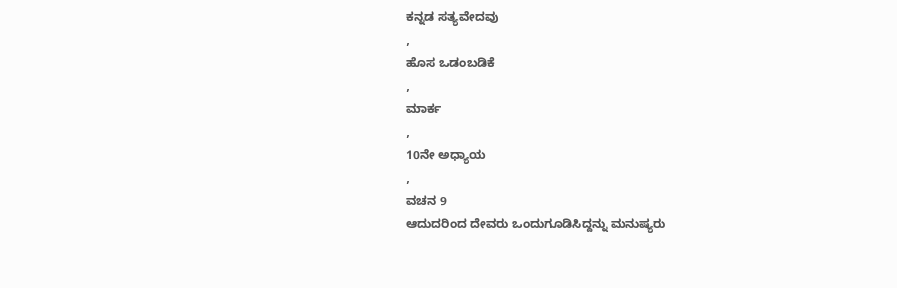ಕನ್ನಡ ಸತ್ಯವೇದವು
,
ಹೊಸ ಒಡಂಬಡಿಕೆ
,
ಮಾರ್ಕ
,
10ನೇ ಅಧ್ಯಾಯ
,
ವಚನ 9
ಆದುದರಿಂದ ದೇವರು ಒಂದುಗೂಡಿಸಿದ್ದನ್ನು ಮನುಷ್ಯರು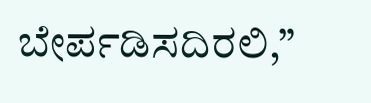ಬೇರ್ಪಡಿಸದಿರಲಿ,”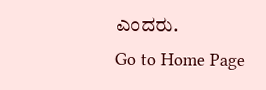ಎಂದರು.
Go to Home Page